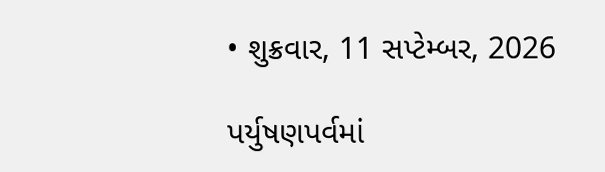• શુક્રવાર, 11 સપ્ટેમ્બર, 2026

પર્યુષણપર્વમાં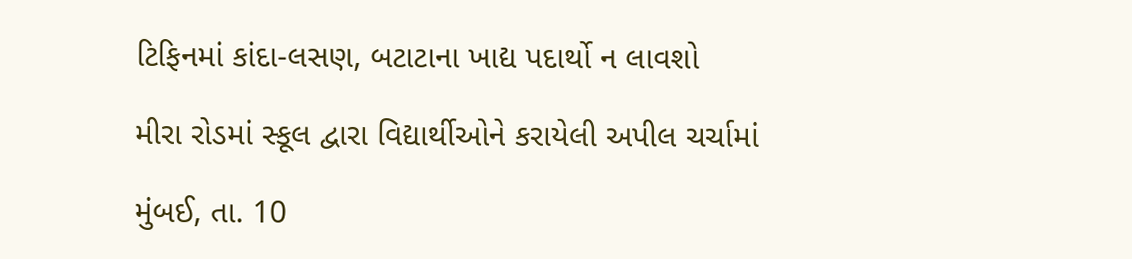ટિફિનમાં કાંદા-લસણ, બટાટાના ખાદ્ય પદાર્થો ન લાવશો

મીરા રોડમાં સ્કૂલ દ્વારા વિદ્યાર્થીઓને કરાયેલી અપીલ ચર્ચામાં

મુંબઈ, તા. 10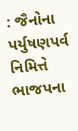: જૈનોના પર્યુષણપર્વ નિમિત્તે ભાજપના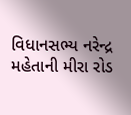વિધાનસભ્ય નરેન્દ્ર મહેતાની મીરા રોડ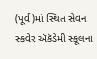(પૂર્વ)માં સ્થિત સેવન સ્કવેર ઍકૅડેમી સ્કૂલના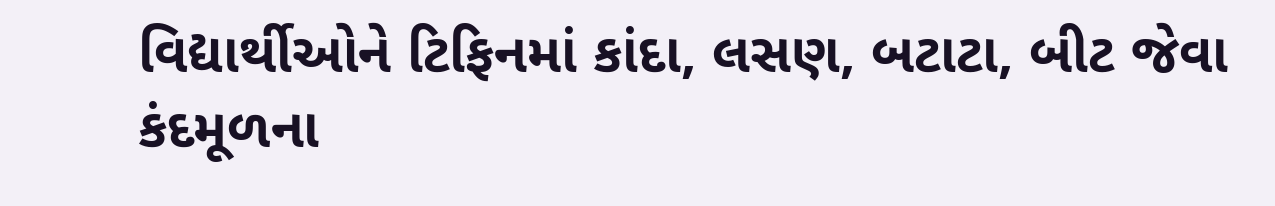વિદ્યાર્થીઓને ટિફિનમાં કાંદા, લસણ, બટાટા, બીટ જેવા કંદમૂળના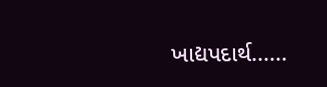ખાદ્યપદાર્થ......